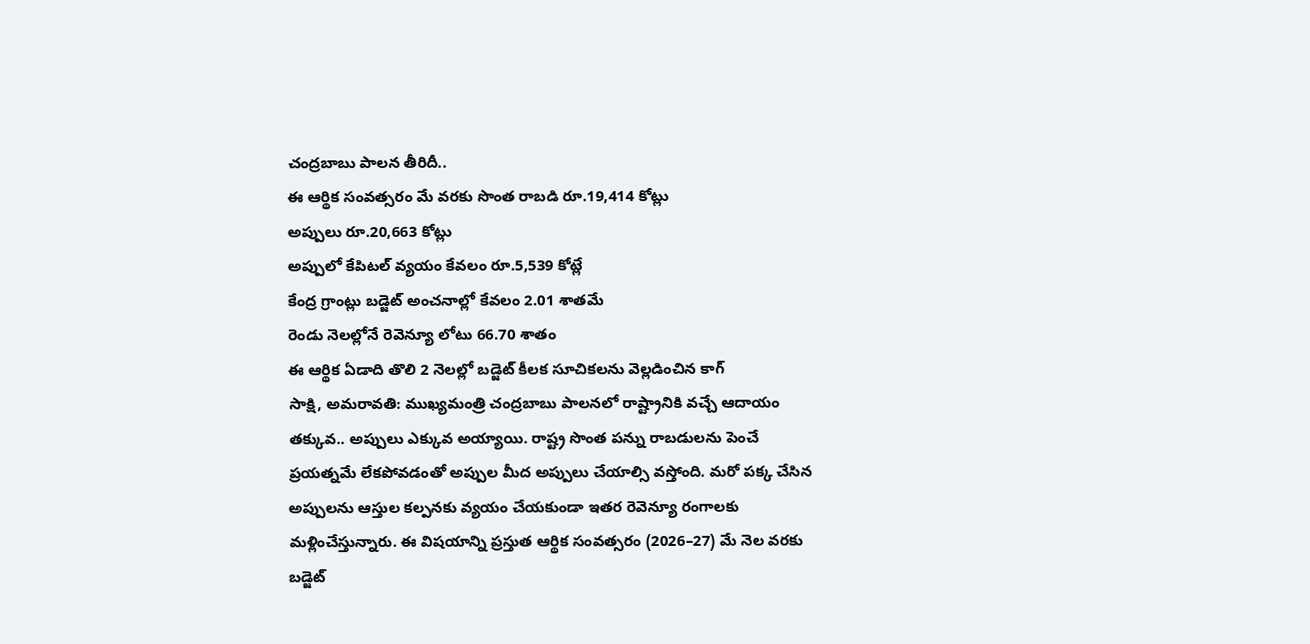చంద్రబాబు పాలన తీరిదీ..
ఈ ఆర్థిక సంవత్సరం మే వరకు సొంత రాబడి రూ.19,414 కోట్లు
అప్పులు రూ.20,663 కోట్లు
అప్పులో కేపిటల్ వ్యయం కేవలం రూ.5,539 కోట్లే
కేంద్ర గ్రాంట్లు బడ్జెట్ అంచనాల్లో కేవలం 2.01 శాతమే
రెండు నెలల్లోనే రెవెన్యూ లోటు 66.70 శాతం
ఈ ఆర్థిక ఏడాది తొలి 2 నెలల్లో బడ్జెట్ కీలక సూచికలను వెల్లడించిన కాగ్
సాక్షి, అమరావతి: ముఖ్యమంత్రి చంద్రబాబు పాలనలో రాష్ట్రానికి వచ్చే ఆదాయం తక్కువ.. అప్పులు ఎక్కువ అయ్యాయి. రాష్ట్ర సొంత పన్ను రాబడులను పెంచే ప్రయత్నమే లేకపోవడంతో అప్పుల మీద అప్పులు చేయాల్సి వస్తోంది. మరో పక్క చేసిన అప్పులను ఆస్తుల కల్పనకు వ్యయం చేయకుండా ఇతర రెవెన్యూ రంగాలకు మళ్లించేస్తున్నారు. ఈ విషయాన్ని ప్రస్తుత ఆర్థిక సంవత్సరం (2026–27) మే నెల వరకు బడ్జెట్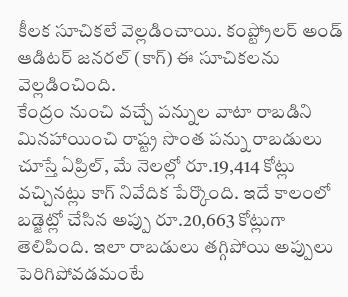కీలక సూచికలే వెల్లడించాయి. కంప్ట్రోలర్ అండ్ ఆడిటర్ జనరల్ (కాగ్) ఈ సూచికలను వెల్లడించింది.
కేంద్రం నుంచి వచ్చే పన్నుల వాటా రాబడిని మినహాయించి రాష్ట్ర సొంత పన్ను రాబడులు చూస్తే ఏప్రిల్, మే నెలల్లో రూ.19,414 కోట్లు వచ్చినట్లు కాగ్ నివేదిక పేర్కొంది. ఇదే కాలంలో బడ్జెట్లో చేసిన అప్పు రూ.20,663 కోట్లుగా తెలిపింది. ఇలా రాబడులు తగ్గిపోయి అప్పులు పెరిగిపోవడమంటే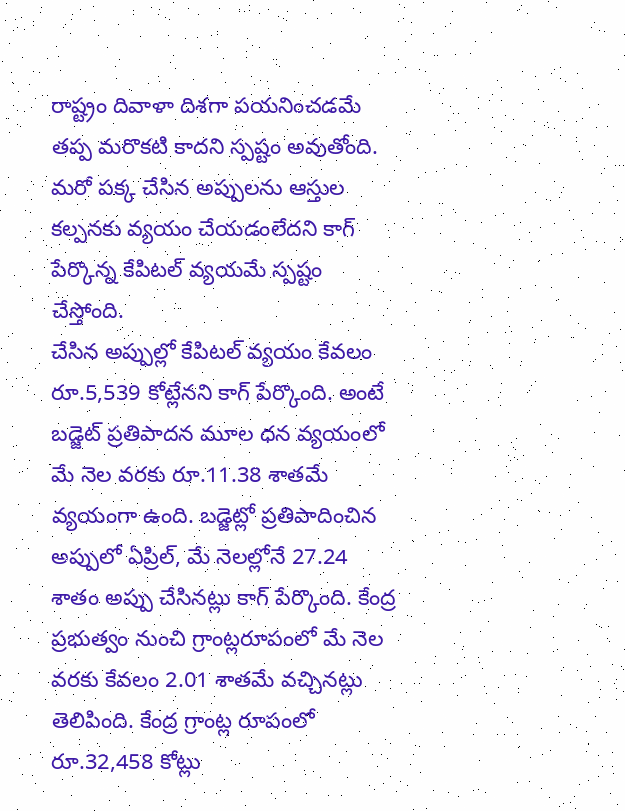రాష్ట్రం దివాళా దిశగా పయనించడమే తప్ప మరొకటి కాదని స్పష్టం అవుతోంది. మరో పక్క చేసిన అప్పులను ఆస్తుల కల్పనకు వ్యయం చేయడంలేదని కాగ్ పేర్కొన్న కేపిటల్ వ్యయమే స్పష్టం చేస్తోంది.
చేసిన అప్పుల్లో కేపిటల్ వ్యయం కేవలం రూ.5,539 కోట్లేనని కాగ్ పేర్కొంది. అంటే బడ్జెట్ ప్రతిపాదన మూల ధన వ్యయంలో మే నెల వరకు రూ.11.38 శాతమే వ్యయంగా ఉంది. బడ్జెట్లో ప్రతిపాదించిన అప్పులో ఏప్రిల్, మే నెలల్లోనే 27.24 శాతం అప్పు చేసినట్లు కాగ్ పేర్కొంది. కేంద్ర ప్రభుత్వం నుంచి గ్రాంట్లరూపంలో మే నెల వరకు కేవలం 2.01 శాతమే వచ్చినట్లు తెలిపింది. కేంద్ర గ్రాంట్ల రూపంలో రూ.32,458 కోట్లు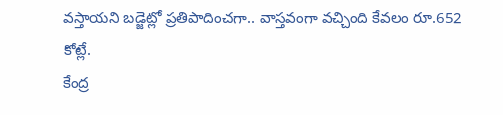వస్తాయని బడ్జెట్లో ప్రతిపాదించగా.. వాస్తవంగా వచ్చింది కేవలం రూ.652 కోట్లే.
కేంద్ర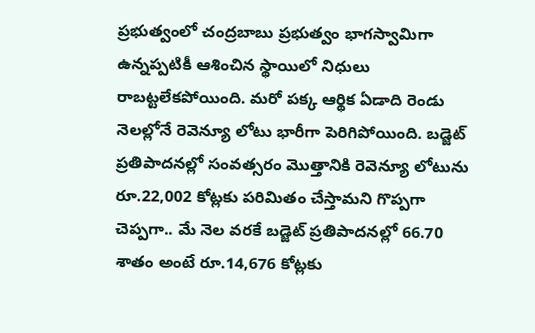ప్రభుత్వంలో చంద్రబాబు ప్రభుత్వం భాగస్వామిగా ఉన్నప్పటికీ ఆశించిన స్థాయిలో నిధులు రాబట్టలేకపోయింది. మరో పక్క ఆర్థిక ఏడాది రెండు నెలల్లోనే రెవెన్యూ లోటు భారీగా పెరిగిపోయింది. బడ్జెట్ ప్రతిపాదనల్లో సంవత్సరం మొత్తానికి రెవెన్యూ లోటును రూ.22,002 కోట్లకు పరిమితం చేస్తామని గొప్పగా చెప్పగా.. మే నెల వరకే బడ్జెట్ ప్రతిపాదనల్లో 66.70 శాతం అంటే రూ.14,676 కోట్లకు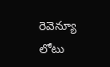రెవెన్యూ లోటు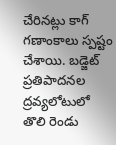చేరినట్లు కాగ్ గణాంకాలు స్పష్టం చేశాయి. బడ్జెట్ ప్రతిపాదనల ద్రవ్యలోటులో తొలి రెండు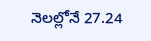నెలల్లోనే 27.24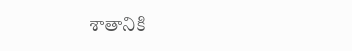శాతానికి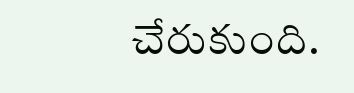చేరుకుంది.